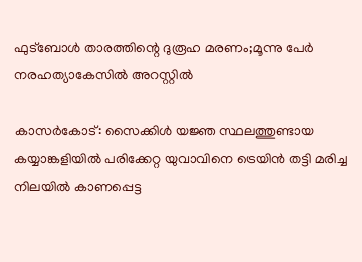ഫുട്‌ബോള്‍ താരത്തിന്റെ ദുരൂഹ മരണം;മൂന്നു പേര്‍ നരഹത്യാകേസില്‍ അറസ്റ്റില്‍

കാസർകോട്: സൈക്കിള്‍ യജ്ഞ സ്ഥലത്തുണ്ടായ കയ്യാങ്കളിയില്‍ പരിക്കേറ്റ യുവാവിനെ ട്രെയിന്‍ തട്ടി മരിച്ച നിലയില്‍ കാണപ്പെട്ട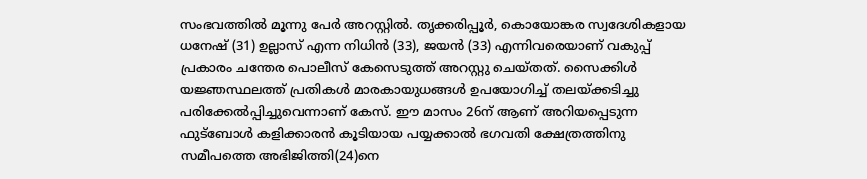സംഭവത്തില്‍ മൂന്നു പേര്‍ അറസ്റ്റില്‍. തൃക്കരിപ്പൂര്‍, കൊയോങ്കര സ്വദേശികളായ ധനേഷ് (31) ഉല്ലാസ് എന്ന നിധിന്‍ (33), ജയന്‍ (33) എന്നിവരെയാണ് വകുപ്പ് പ്രകാരം ചന്തേര പൊലീസ് കേസെടുത്ത് അറസ്റ്റു ചെയ്തത്. സൈക്കിള്‍ യജ്ഞസ്ഥലത്ത് പ്രതികള്‍ മാരകായുധങ്ങള്‍ ഉപയോഗിച്ച് തലയ്ക്കടിച്ചു പരിക്കേല്‍പ്പിച്ചുവെന്നാണ് കേസ്. ഈ മാസം 26ന് ആണ് അറിയപ്പെടുന്ന ഫുട്‌ബോള്‍ കളിക്കാരന്‍ കൂടിയായ പയ്യക്കാല്‍ ഭഗവതി ക്ഷേത്രത്തിനു സമീപത്തെ അഭിജിത്തി(24)നെ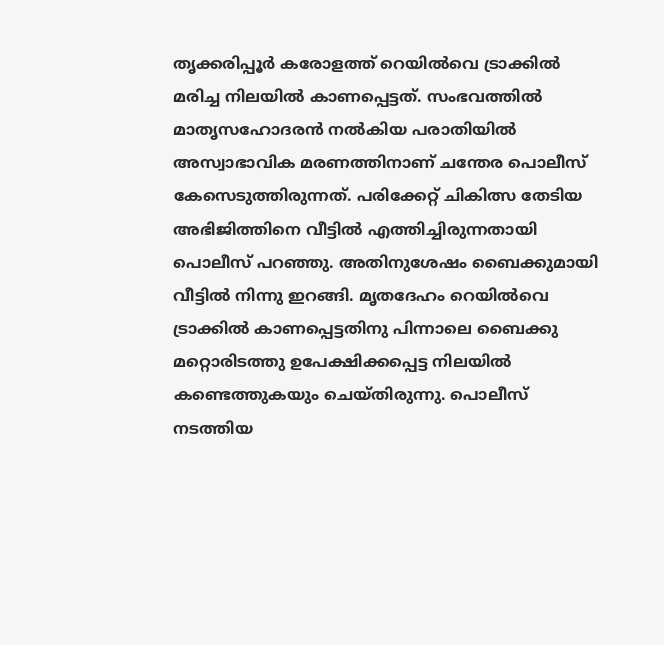തൃക്കരിപ്പൂര്‍ കരോളത്ത് റെയില്‍വെ ട്രാക്കില്‍ മരിച്ച നിലയില്‍ കാണപ്പെട്ടത്. സംഭവത്തില്‍ മാതൃസഹോദരന്‍ നല്‍കിയ പരാതിയില്‍ അസ്വാഭാവിക മരണത്തിനാണ് ചന്തേര പൊലീസ് കേസെടുത്തിരുന്നത്. പരിക്കേറ്റ് ചികിത്സ തേടിയ അഭിജിത്തിനെ വീട്ടില്‍ എത്തിച്ചിരുന്നതായി പൊലീസ് പറഞ്ഞു. അതിനുശേഷം ബൈക്കുമായി വീട്ടില്‍ നിന്നു ഇറങ്ങി. മൃതദേഹം റെയില്‍വെ ട്രാക്കില്‍ കാണപ്പെട്ടതിനു പിന്നാലെ ബൈക്കു മറ്റൊരിടത്തു ഉപേക്ഷിക്കപ്പെട്ട നിലയില്‍ കണ്ടെത്തുകയും ചെയ്തിരുന്നു. പൊലീസ് നടത്തിയ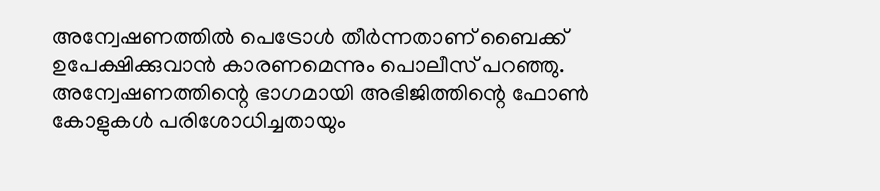അന്വേഷണത്തില്‍ പെട്രോള്‍ തീര്‍ന്നതാണ് ബൈക്ക് ഉപേക്ഷിക്കുവാന്‍ കാരണമെന്നും പൊലീസ് പറഞ്ഞു. അന്വേഷണത്തിന്റെ ഭാഗമായി അഭിജിത്തിന്റെ ഫോണ്‍ കോളുകള്‍ പരിശോധിച്ചതായും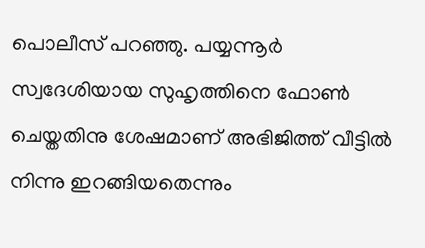പൊലീസ് പറഞ്ഞു. പയ്യന്നൂര്‍ സ്വദേശിയായ സുഹൃത്തിനെ ഫോണ്‍ ചെയ്തതിനു ശേഷമാണ് അഭിജിത്ത് വീട്ടില്‍ നിന്നു ഇറങ്ങിയതെന്നും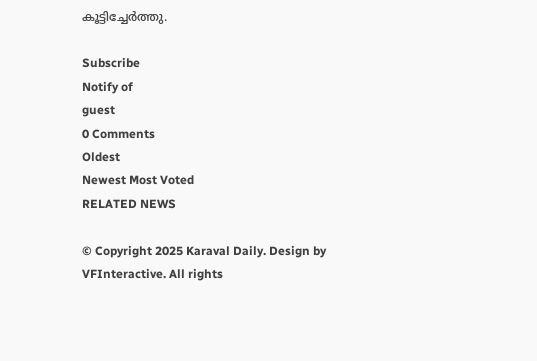കൂട്ടിച്ചേര്‍ത്തു.

Subscribe
Notify of
guest
0 Comments
Oldest
Newest Most Voted
RELATED NEWS

© Copyright 2025 Karaval Daily. Design by VFInteractive. All rights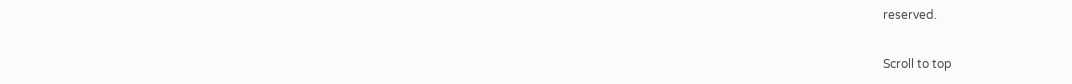reserved.

Scroll to top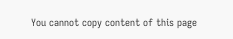You cannot copy content of this page